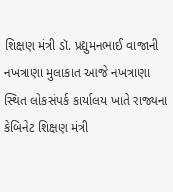શિક્ષણ મંત્રી ડૉ. પ્રદ્યુમનભાઈ વાજાની નખત્રાણા મુલાકાત આજે નખત્રાણા સ્થિત લોકસંપર્ક કાર્યાલય ખાતે રાજ્યના કેબિનેટ શિક્ષણ મંત્રી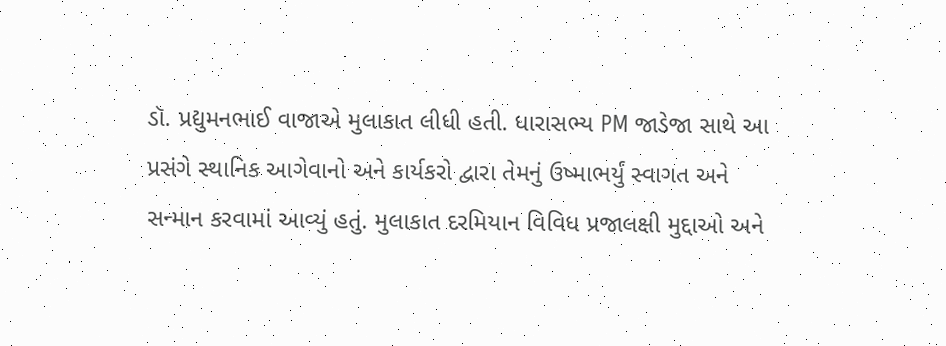ડૉ. પ્રદ્યુમનભાઈ વાજાએ મુલાકાત લીધી હતી. ધારાસભ્ય PM જાડેજા સાથે આ પ્રસંગે સ્થાનિક આગેવાનો અને કાર્યકરો દ્વારા તેમનું ઉષ્માભર્યું સ્વાગત અને સન્માન કરવામાં આવ્યું હતું. મુલાકાત દરમિયાન વિવિધ પ્રજાલક્ષી મુદ્દાઓ અને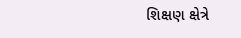શિક્ષણ ક્ષેત્રે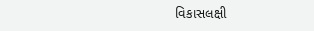વિકાસલક્ષી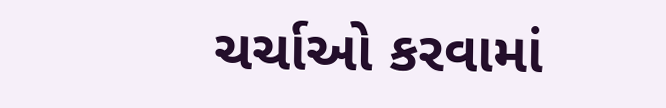ચર્ચાઓ કરવામાં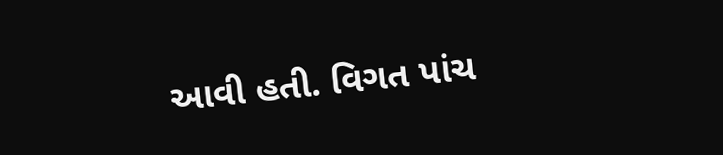આવી હતી. વિગત પાંચ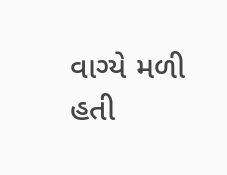વાગ્યે મળી હતી